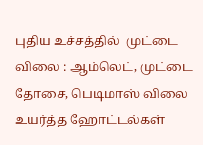புதிய உச்சத்தில்  முட்டை விலை : ஆம்லெட், முட்டை தோசை, பெடிமாஸ் விலை உயர்த்த ஹோட்டல்கள்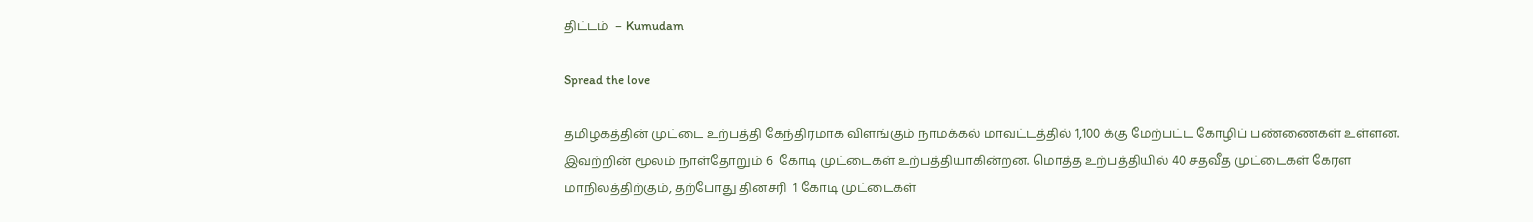திட்டம்  – Kumudam

Spread the love

தமிழகத்தின் முட்டை உற்பத்தி கேந்திரமாக விளங்கும் நாமக்கல் மாவட்டத்தில் 1,100 க்கு மேற்பட்ட கோழிப் பண்ணைகள் உள்ளன. இவற்றின் மூலம் நாள்தோறும் 6  கோடி முட்டைகள் உற்பத்தியாகின்றன. மொத்த உற்பத்தியில் 40 சதவீத முட்டைகள் கேரள மாநிலத்திற்கும், தற்போது தினசரி  1 கோடி முட்டைகள்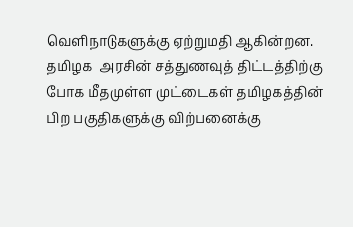வெளிநாடுகளுக்கு ஏற்றுமதி ஆகின்றன. தமிழக  அரசின் சத்துணவுத் திட்டத்திற்கு போக மீதமுள்ள முட்டைகள் தமிழகத்தின் பிற பகுதிகளுக்கு விற்பனைக்கு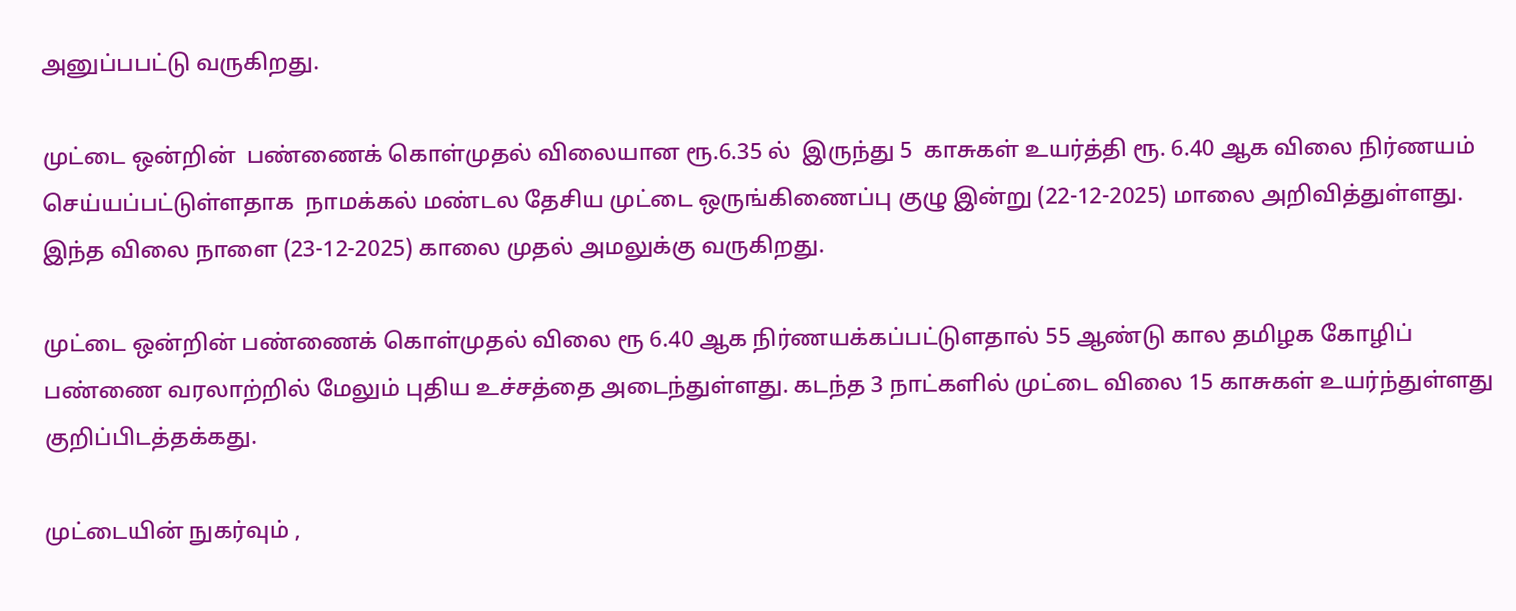அனுப்பபட்டு வருகிறது.

முட்டை ஒன்றின்  பண்ணைக் கொள்முதல் விலையான ரூ.6.35 ல்  இருந்து 5  காசுகள் உயர்த்தி ரூ. 6.40 ஆக விலை நிர்ணயம் செய்யப்பட்டுள்ளதாக  நாமக்கல் மண்டல தேசிய முட்டை ஒருங்கிணைப்பு குழு இன்று (22-12-2025) மாலை அறிவித்துள்ளது. இந்த விலை நாளை (23-12-2025) காலை முதல் அமலுக்கு வருகிறது.

முட்டை ஒன்றின் பண்ணைக் கொள்முதல் விலை ரூ 6.40 ஆக நிர்ணயக்கப்பட்டுளதால் 55 ஆண்டு கால தமிழக கோழிப் பண்ணை வரலாற்றில் மேலும் புதிய உச்சத்தை அடைந்துள்ளது. கடந்த 3 நாட்களில் முட்டை விலை 15 காசுகள் உயர்ந்துள்ளது குறிப்பிடத்தக்கது.

முட்டையின் நுகர்வும் ,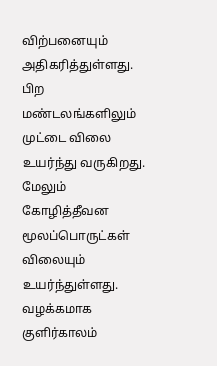விற்பனையும் அதிகரித்துள்ளது. பிற மண்டலங்களிலும் முட்டை விலை உயர்ந்து வருகிறது. மேலும் கோழித்தீவன மூலப்பொருட்கள் விலையும் உயர்ந்துள்ளது. வழக்கமாக குளிர்காலம்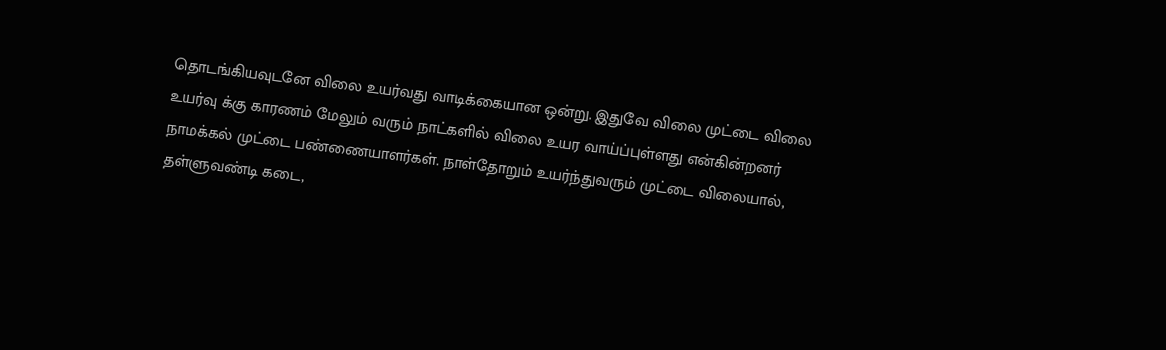தொடங்கியவுடனே விலை உயர்வது வாடிக்கையான ஒன்று. இதுவே விலை முட்டை விலை உயர்வு க்கு காரணம் மேலும் வரும் நாட்களில் விலை உயர வாய்ப்புள்ளது என்கின்றனர் நாமக்கல் முட்டை பண்ணையாளர்கள். நாள்தோறும் உயர்ந்துவரும் முட்டை விலையால், தள்ளுவண்டி கடை,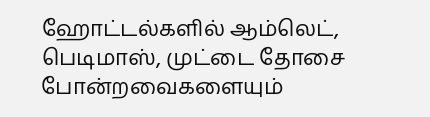ஹோட்டல்களில் ஆம்லெட், பெடிமாஸ், முட்டை தோசை போன்றவைகளையும்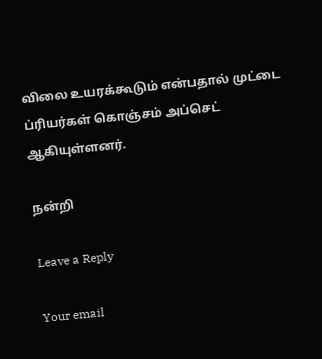விலை உயரக்கூடும் என்பதால் முட்டை ப்ரியர்கள் கொஞ்சம் அப்செட் ஆகியுள்ளனர்.

நன்றி

Leave a Reply

Your email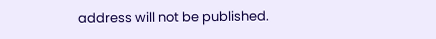address will not be published.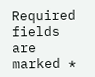Required fields are marked *